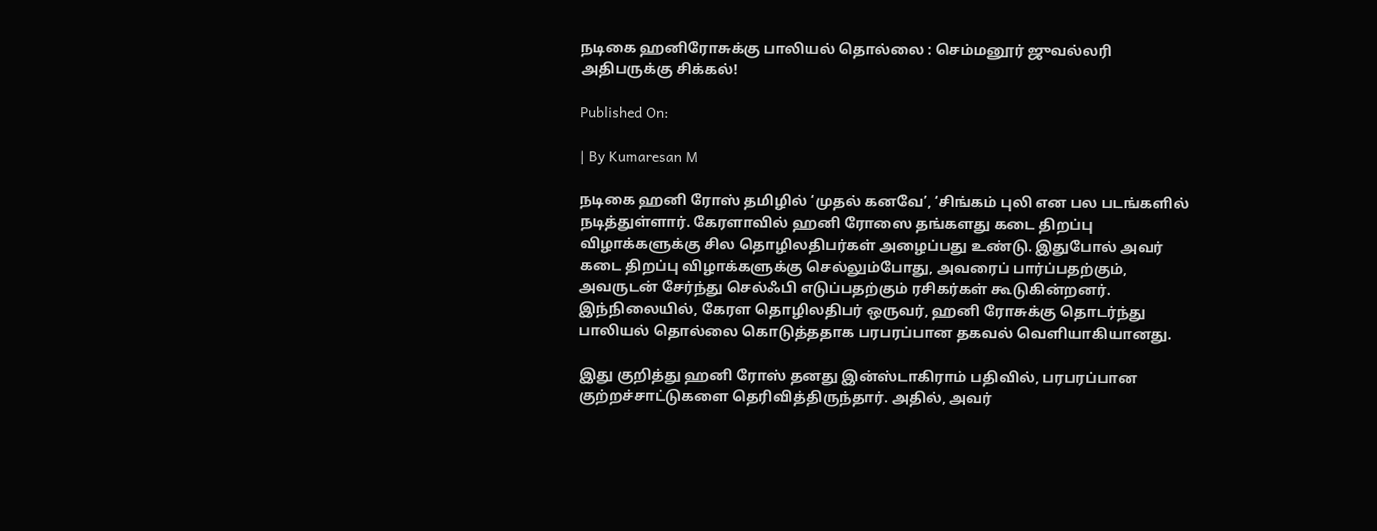நடிகை ஹனிரோசுக்கு பாலியல் தொல்லை : செம்மனூர் ஜுவல்லரி அதிபருக்கு சிக்கல்!

Published On:

| By Kumaresan M

நடிகை ஹனி ரோஸ் தமிழில் ‘முதல் கனவே’, ‘சிங்கம் புலி என பல படங்களில் நடித்துள்ளார். கேரளாவில் ஹனி ரோஸை தங்களது கடை திறப்பு விழாக்களுக்கு சில தொழிலதிபர்கள் அழைப்பது உண்டு. இதுபோல் அவர் கடை திறப்பு விழாக்களுக்கு செல்லும்போது, அவரைப் பார்ப்பதற்கும், அவருடன் சேர்ந்து செல்ஃபி எடுப்பதற்கும் ரசிகர்கள் கூடுகின்றனர். இந்நிலையில், கேரள தொழிலதிபர் ஒருவர், ஹனி ரோசுக்கு தொடர்ந்து பாலியல் தொல்லை கொடுத்ததாக பரபரப்பான தகவல் வெளியாகியானது.

இது குறித்து ஹனி ரோஸ் தனது இன்ஸ்டாகிராம் பதிவில், பரபரப்பான குற்றச்சாட்டுகளை தெரிவித்திருந்தார். அதில், அவர்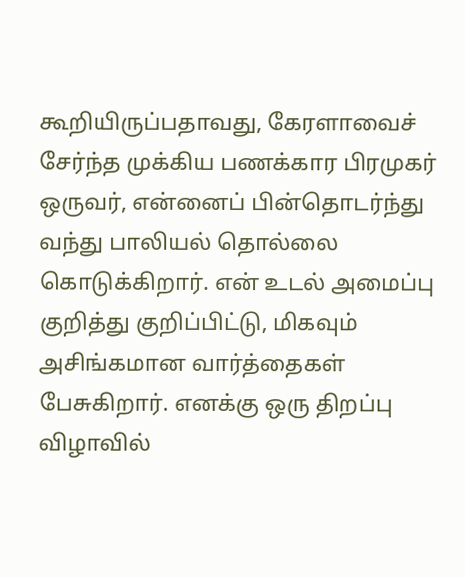கூறியிருப்பதாவது, கேரளாவைச் சேர்ந்த முக்கிய பணக்கார பிரமுகர் ஒருவர், என்னைப் பின்தொடர்ந்து வந்து பாலியல் தொல்லை கொடுக்கிறார். என் உடல் அமைப்பு குறித்து குறிப்பிட்டு, மிகவும் அசிங்கமான வார்த்தைகள் பேசுகிறார். எனக்கு ஒரு திறப்பு விழாவில்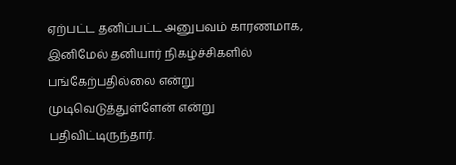ஏற்பட்ட தனிப்பட்ட அனுபவம் காரணமாக, இனிமேல் தனியார் நிகழ்ச்சிகளில் பங்கேற்பதில்லை என்று முடிவெடுத்துள்ளேன் என்று பதிவிட்டிருந்தார்.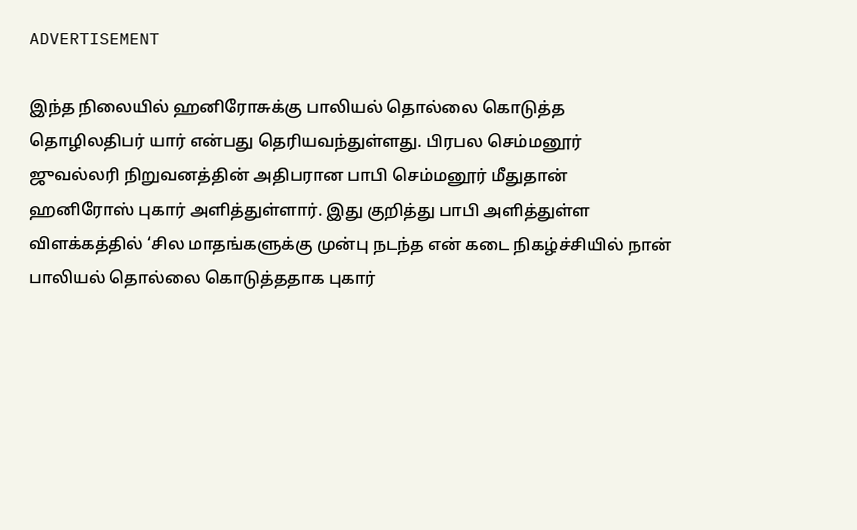ADVERTISEMENT

இந்த நிலையில் ஹனிரோசுக்கு பாலியல் தொல்லை கொடுத்த தொழிலதிபர் யார் என்பது தெரியவந்துள்ளது. பிரபல செம்மனூர் ஜுவல்லரி நிறுவனத்தின் அதிபரான பாபி செம்மனூர் மீதுதான் ஹனிரோஸ் புகார் அளித்துள்ளார். இது குறித்து பாபி அளித்துள்ள விளக்கத்தில் ‘சில மாதங்களுக்கு முன்பு நடந்த என் கடை நிகழ்ச்சியில் நான் பாலியல் தொல்லை கொடுத்ததாக புகார்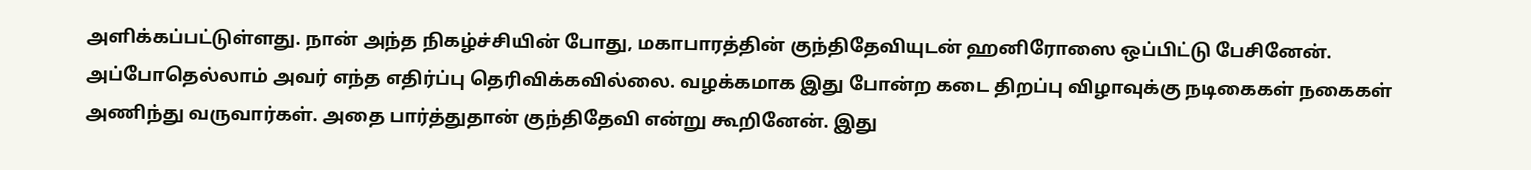அளிக்கப்பட்டுள்ளது. நான் அந்த நிகழ்ச்சியின் போது, மகாபாரத்தின் குந்திதேவியுடன் ஹனிரோஸை ஒப்பிட்டு பேசினேன். அப்போதெல்லாம் அவர் எந்த எதிர்ப்பு தெரிவிக்கவில்லை. வழக்கமாக இது போன்ற கடை திறப்பு விழாவுக்கு நடிகைகள் நகைகள் அணிந்து வருவார்கள். அதை பார்த்துதான் குந்திதேவி என்று கூறினேன். இது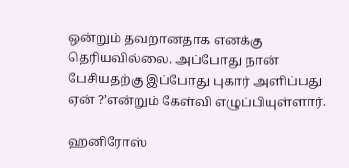ஒன்றும் தவறானதாக எனக்கு தெரியவில்லை. அப்போது நான் பேசியதற்கு இப்போது புகார் அளிப்பது ஏன் ?’என்றும் கேள்வி எழுப்பியுள்ளார்.

ஹனிரோஸ்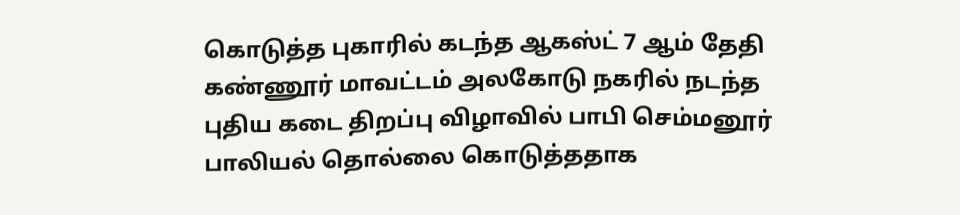கொடுத்த புகாரில் கடந்த ஆகஸ்ட் 7 ஆம் தேதி கண்ணூர் மாவட்டம் அலகோடு நகரில் நடந்த புதிய கடை திறப்பு விழாவில் பாபி செம்மனூர் பாலியல் தொல்லை கொடுத்ததாக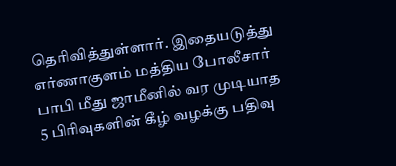தெரிவித்துள்ளார். இதையடுத்து எர்ணாகுளம் மத்திய போலீசார் பாபி மீது ஜாமீனில் வர முடியாத 5 பிரிவுகளின் கீழ் வழக்கு பதிவு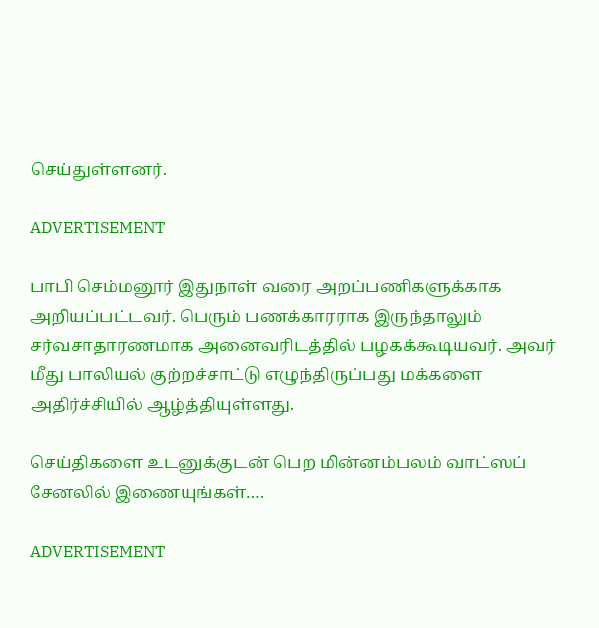செய்துள்ளனர்.

ADVERTISEMENT

பாபி செம்மனூர் இதுநாள் வரை அறப்பணிகளுக்காக அறியப்பட்டவர். பெரும் பணக்காரராக இருந்தாலும் சர்வசாதாரணமாக அனைவரிடத்தில் பழகக்கூடியவர். அவர் மீது பாலியல் குற்றச்சாட்டு எழுந்திருப்பது மக்களை அதிர்ச்சியில் ஆழ்த்தியுள்ளது.

செய்திகளை உடனுக்குடன் பெற மின்னம்பலம் வாட்ஸப் சேனலில் இணையுங்கள்….

ADVERTISEMENT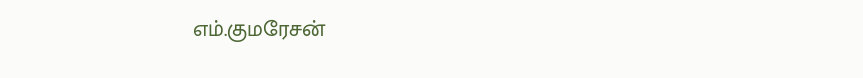எம்.குமரேசன்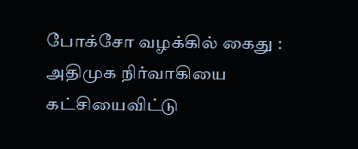போக்சோ வழக்கில் கைது : அதிமுக நிர்வாகியை கட்சியைவிட்டு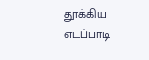தூக்கிய எடப்பாடி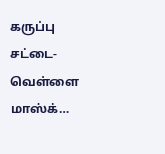கருப்பு சட்டை-வெள்ளை மாஸ்க்…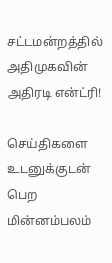சட்டமன்றத்தில் அதிமுகவின் அதிரடி என்ட்ரி!

செய்திகளை உடனுக்குடன் பெற மின்னம்பலம்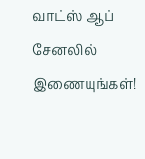வாட்ஸ் ஆப் சேனலில் இணையுங்கள்!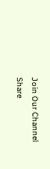Join Our Channel
Share